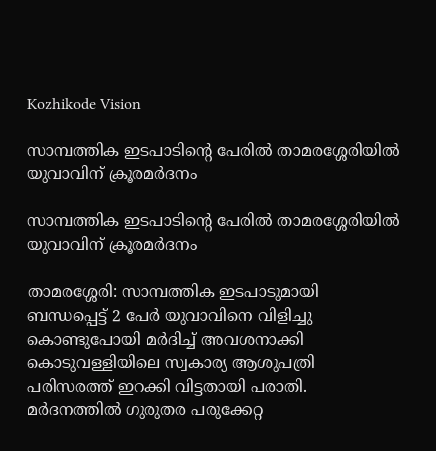Kozhikode Vision

സാമ്പത്തിക ഇടപാടിന്റെ പേരില്‍ താമരശ്ശേരിയില്‍ യുവാവിന് ക്രൂരമര്‍ദനം

സാമ്പത്തിക ഇടപാടിന്റെ പേരില്‍ താമരശ്ശേരിയില്‍ യുവാവിന് ക്രൂരമര്‍ദനം

താമരശ്ശേരി: സാമ്പത്തിക ഇടപാടുമായി ബന്ധപ്പെട്ട് 2 പേര്‍ യുവാവിനെ വിളിച്ചു കൊണ്ടുപോയി മര്‍ദിച്ച് അവശനാക്കി കൊടുവള്ളിയിലെ സ്വകാര്യ ആശുപത്രി പരിസരത്ത് ഇറക്കി വിട്ടതായി പരാതി. മര്‍ദനത്തില്‍ ഗുരുതര പരുക്കേറ്റ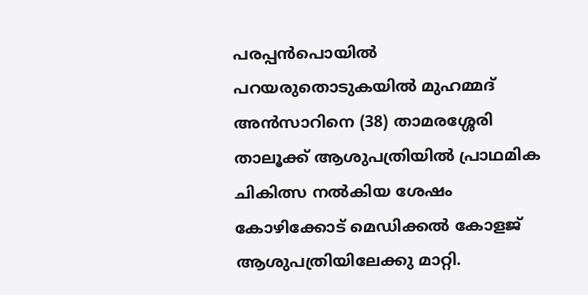പരപ്പന്‍പൊയില്‍ പറയരുതൊടുകയില്‍ മുഹമ്മദ് അന്‍സാറിനെ (38) താമരശ്ശേരി താലൂക്ക് ആശുപത്രിയില്‍ പ്രാഥമിക ചികിത്സ നല്‍കിയ ശേഷം കോഴിക്കോട് മെഡിക്കല്‍ കോളജ് ആശുപത്രിയിലേക്കു മാറ്റി.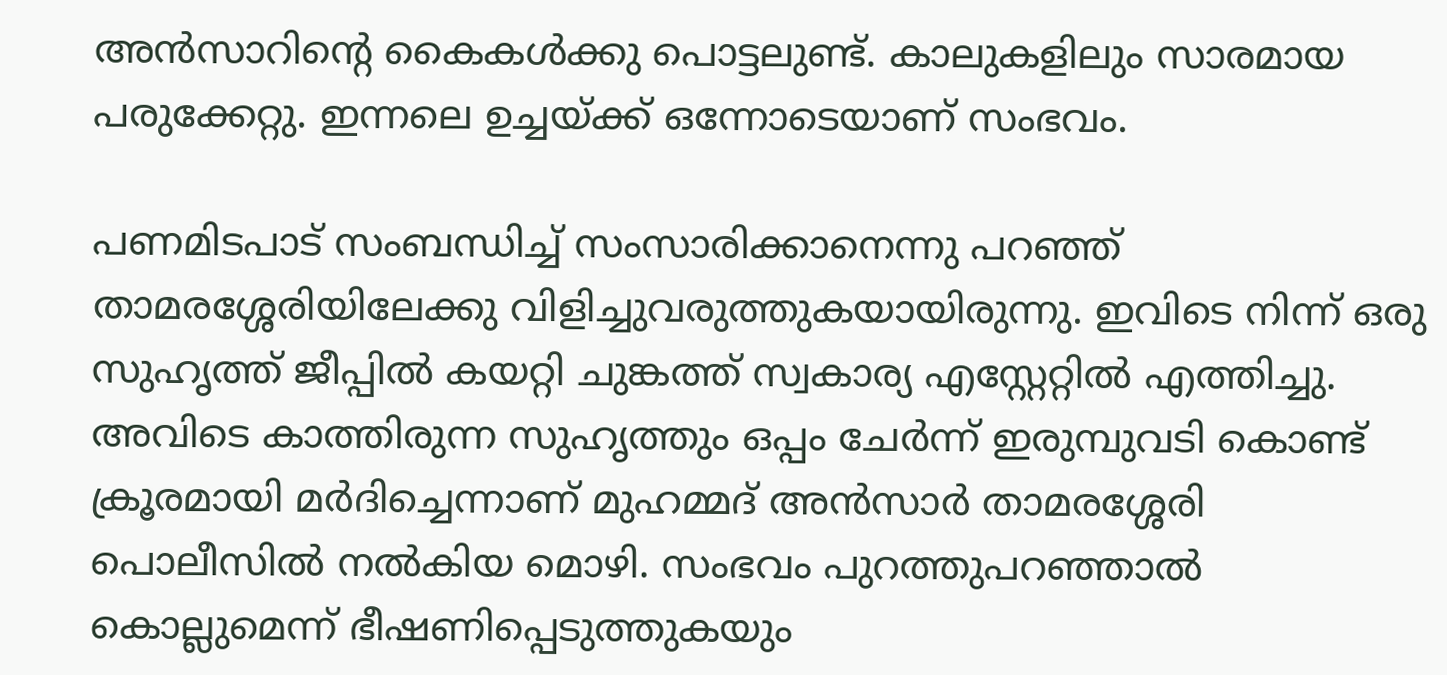അന്‍സാറിന്റെ കൈകള്‍ക്കു പൊട്ടലുണ്ട്. കാലുകളിലും സാരമായ പരുക്കേറ്റു. ഇന്നലെ ഉച്ചയ്ക്ക് ഒന്നോടെയാണ് സംഭവം.

പണമിടപാട് സംബന്ധിച്ച് സംസാരിക്കാനെന്നു പറഞ്ഞ് താമരശ്ശേരിയിലേക്കു വിളിച്ചുവരുത്തുകയായിരുന്നു. ഇവിടെ നിന്ന് ഒരു സുഹൃത്ത് ജീപ്പില്‍ കയറ്റി ചുങ്കത്ത് സ്വകാര്യ എസ്റ്റേറ്റില്‍ എത്തിച്ചു. അവിടെ കാത്തിരുന്ന സുഹൃത്തും ഒപ്പം ചേര്‍ന്ന് ഇരുമ്പുവടി കൊണ്ട് ക്രൂരമായി മര്‍ദിച്ചെന്നാണ് മുഹമ്മദ് അന്‍സാര്‍ താമരശ്ശേരി പൊലീസില്‍ നല്‍കിയ മൊഴി. സംഭവം പുറത്തുപറഞ്ഞാല്‍ കൊല്ലുമെന്ന് ഭീഷണിപ്പെടുത്തുകയും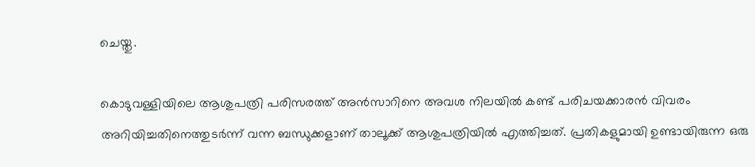ചെയ്തു.

കൊടുവള്ളിയിലെ ആശുപത്രി പരിസരത്ത് അന്‍സാറിനെ അവശ നിലയില്‍ കണ്ട് പരിചയക്കാരന്‍ വിവരം അറിയിച്ചതിനെത്തുടര്‍ന്ന് വന്ന ബന്ധുക്കളാണ് താലൂക്ക് ആശുപത്രിയില്‍ എത്തിച്ചത്. പ്രതികളുമായി ഉണ്ടായിരുന്ന ഒരു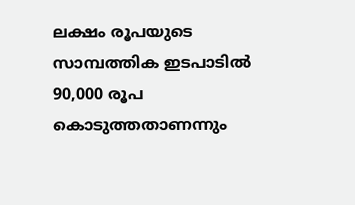ലക്ഷം രൂപയുടെ സാമ്പത്തിക ഇടപാടില്‍ 90,000 രൂപ കൊടുത്തതാണന്നും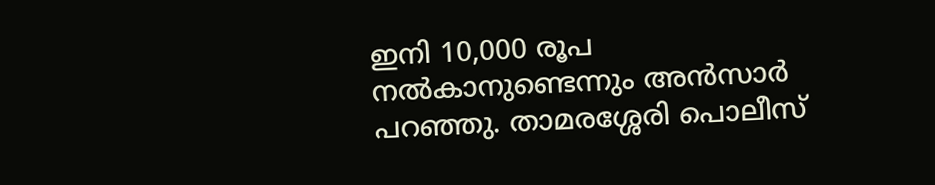ഇനി 10,000 രൂപ നല്‍കാനുണ്ടെന്നും അന്‍സാര്‍ പറഞ്ഞു. താമരശ്ശേരി പൊലീസ്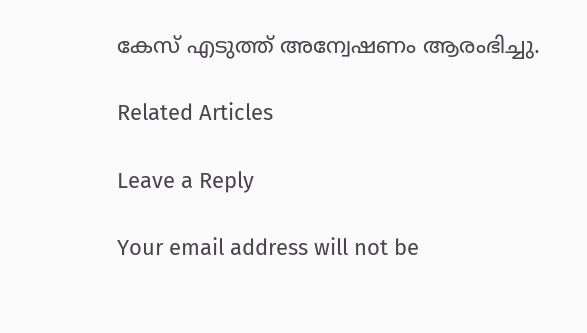കേസ് എടുത്ത് അന്വേഷണം ആരംഭിച്ചു.

Related Articles

Leave a Reply

Your email address will not be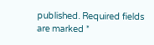published. Required fields are marked *